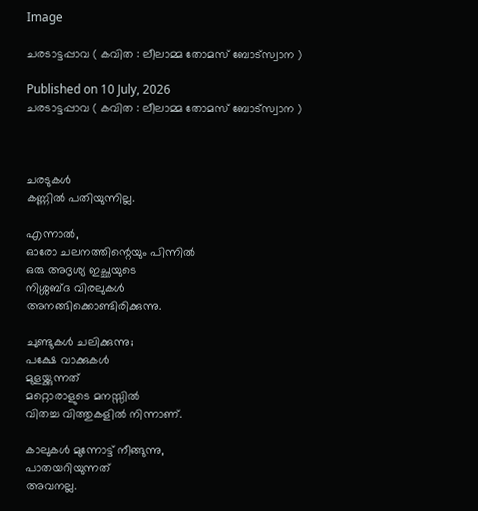Image

ചരടാട്ടപ്പാവ ( കവിത : ലീലാമ്മ തോമസ് ബോട്സ്വാന )

Published on 10 July, 2026
ചരടാട്ടപ്പാവ ( കവിത : ലീലാമ്മ തോമസ് ബോട്സ്വാന )



ചരടുകൾ
കണ്ണിൽ പതിയുന്നില്ല.

എന്നാൽ,
ഓരോ ചലനത്തിന്റെയും പിന്നിൽ
ഒരു അദൃശ്യ ഇച്ഛയുടെ
നിശ്ശബ്ദ വിരലുകൾ
അനങ്ങിക്കൊണ്ടിരിക്കുന്നു.

ചുണ്ടുകൾ ചലിക്കുന്നു;
പക്ഷേ വാക്കുകൾ
മുളയ്ക്കുന്നത്
മറ്റൊരാളുടെ മനസ്സിൽ
വിതച്ച വിത്തുകളിൽ നിന്നാണ്.

കാലുകൾ മുന്നോട്ട് നീങ്ങുന്നു,
പാതയറിയുന്നത്
അവനല്ല.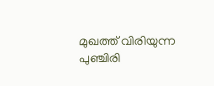മുഖത്ത് വിരിയുന്ന പുഞ്ചിരി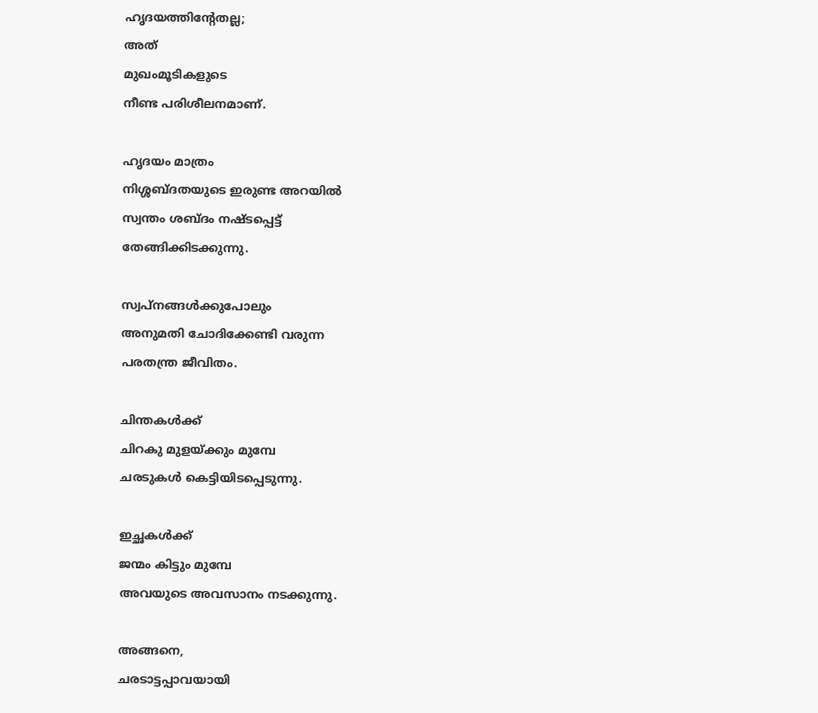ഹൃദയത്തിന്റേതല്ല;
അത്
മുഖംമൂടികളുടെ
നീണ്ട പരിശീലനമാണ്.

ഹൃദയം മാത്രം
നിശ്ശബ്ദതയുടെ ഇരുണ്ട അറയിൽ
സ്വന്തം ശബ്ദം നഷ്ടപ്പെട്ട്
തേങ്ങിക്കിടക്കുന്നു.

സ്വപ്നങ്ങൾക്കുപോലും
അനുമതി ചോദിക്കേണ്ടി വരുന്ന
പരതന്ത്ര ജീവിതം.

ചിന്തകൾക്ക്
ചിറകു മുളയ്ക്കും മുമ്പേ
ചരടുകൾ കെട്ടിയിടപ്പെടുന്നു.

ഇച്ഛകൾക്ക്
ജന്മം കിട്ടും മുമ്പേ
അവയുടെ അവസാനം നടക്കുന്നു.

അങ്ങനെ,
ചരടാട്ടപ്പാവയായി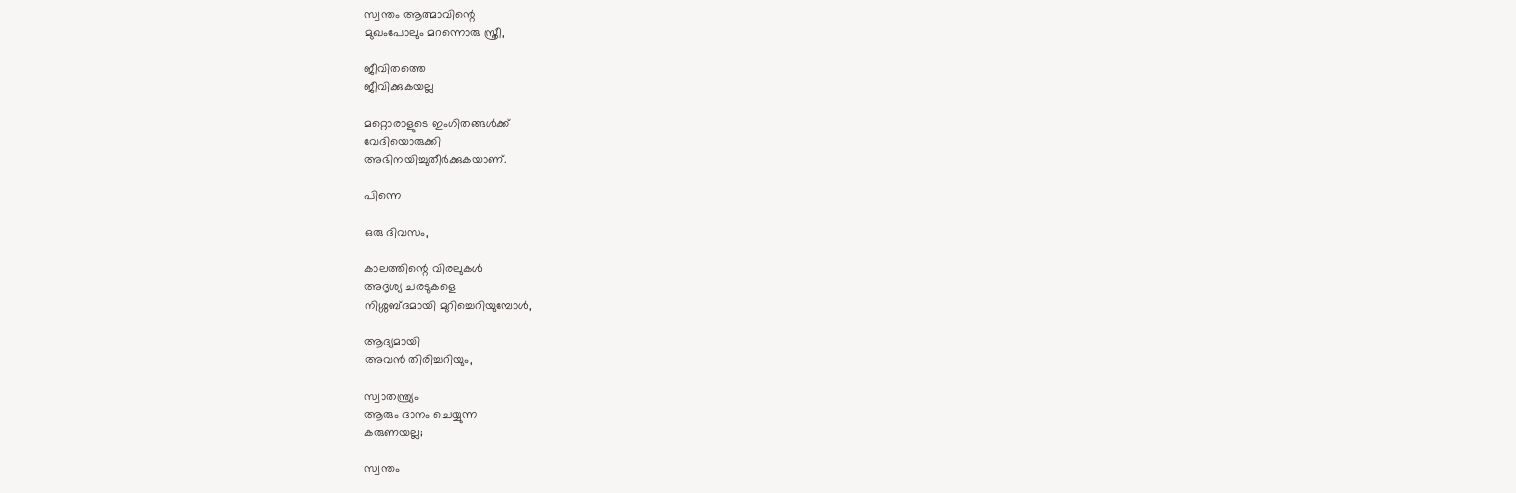സ്വന്തം ആത്മാവിന്റെ
മുഖംപോലും മറന്നൊരു സ്ത്രീ,

ജീവിതത്തെ
ജീവിക്കുകയല്ല

മറ്റൊരാളുടെ ഇംഗിതങ്ങൾക്ക്
വേദിയൊരുക്കി
അഭിനയിച്ചുതീർക്കുകയാണ്.

പിന്നെ

ഒരു ദിവസം,

കാലത്തിന്റെ വിരലുകൾ
അദൃശ്യ ചരടുകളെ
നിശ്ശബ്ദമായി മുറിച്ചെറിയുമ്പോൾ,

ആദ്യമായി
അവൻ തിരിച്ചറിയും,

സ്വാതന്ത്ര്യം
ആരും ദാനം ചെയ്യുന്ന
കരുണയല്ല;

സ്വന്തം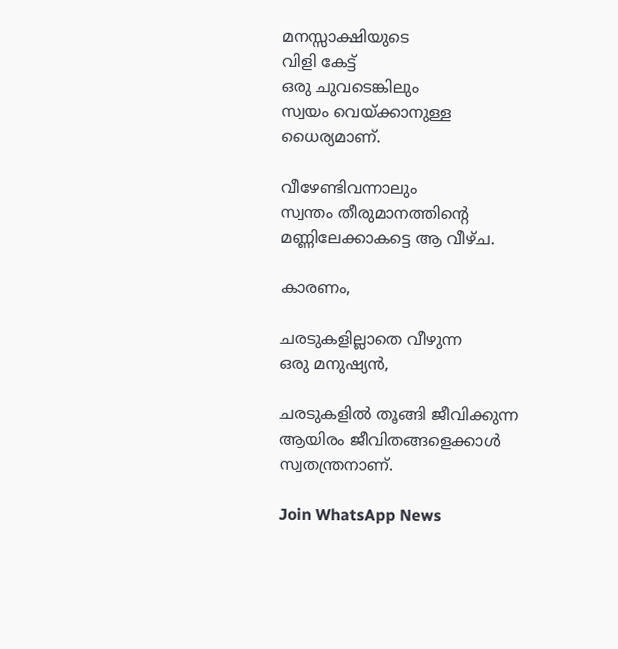മനസ്സാക്ഷിയുടെ
വിളി കേട്ട്
ഒരു ചുവടെങ്കിലും
സ്വയം വെയ്ക്കാനുള്ള
ധൈര്യമാണ്.

വീഴേണ്ടിവന്നാലും
സ്വന്തം തീരുമാനത്തിന്റെ
മണ്ണിലേക്കാകട്ടെ ആ വീഴ്ച.

കാരണം,

ചരടുകളില്ലാതെ വീഴുന്ന
ഒരു മനുഷ്യൻ,

ചരടുകളിൽ തൂങ്ങി ജീവിക്കുന്ന
ആയിരം ജീവിതങ്ങളെക്കാൾ
സ്വതന്ത്രനാണ്.

Join WhatsApp News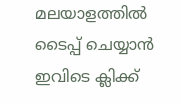മലയാളത്തില്‍ ടൈപ്പ് ചെയ്യാന്‍ ഇവിടെ ക്ലിക്ക്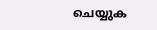ചെയ്യുക